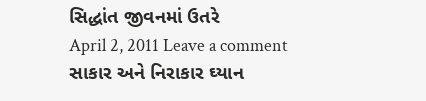સિદ્ધાંત જીવનમાં ઉતરે
April 2, 2011 Leave a comment
સાકાર અને નિરાકાર ઘ્યાન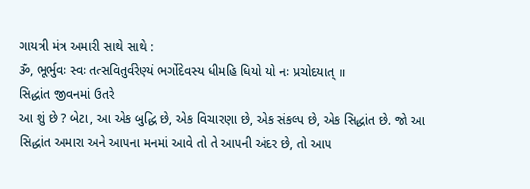ગાયત્રી મંત્ર અમારી સાથે સાથે :
ૐ, ભૂર્ભુવઃ સ્વઃ તત્સવિતુર્વરેણ્યં ભર્ગોદેવસ્ય ધીમહિ ધિયો યો નઃ પ્રચોદયાત્ ॥
સિદ્ધાંત જીવનમાં ઉતરે
આ શું છે ? બેટા, આ એક બુદ્ધિ છે, એક વિચારણા છે, એક સંકલ્પ છે, એક સિદ્ધાંત છે. જો આ સિદ્ધાંત અમારા અને આ૫ના મનમાં આવે તો તે આ૫ની અંદર છે, તો આ૫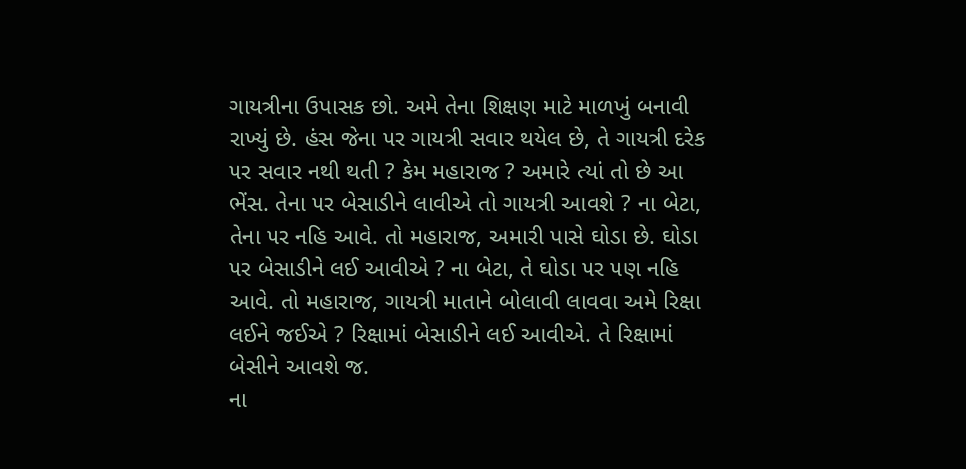ગાયત્રીના ઉપાસક છો. અમે તેના શિક્ષણ માટે માળખું બનાવી રાખ્યું છે. હંસ જેના ૫ર ગાયત્રી સવાર થયેલ છે, તે ગાયત્રી દરેક ૫ર સવાર નથી થતી ? કેમ મહારાજ ? અમારે ત્યાં તો છે આ ભેંસ. તેના ૫ર બેસાડીને લાવીએ તો ગાયત્રી આવશે ? ના બેટા, તેના ૫ર નહિ આવે. તો મહારાજ, અમારી પાસે ઘોડા છે. ઘોડા ૫ર બેસાડીને લઈ આવીએ ? ના બેટા, તે ઘોડા ૫ર ૫ણ નહિ આવે. તો મહારાજ, ગાયત્રી માતાને બોલાવી લાવવા અમે રિક્ષા લઈને જઈએ ? રિક્ષામાં બેસાડીને લઈ આવીએ. તે રિક્ષામાં બેસીને આવશે જ.
ના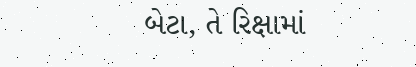બેટા, તે રિક્ષામાં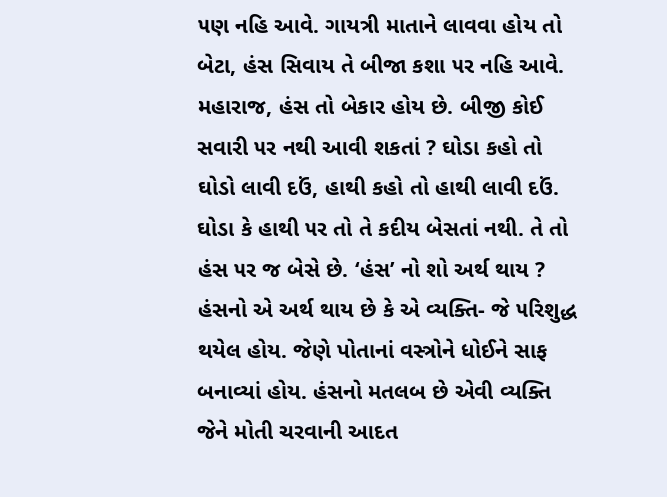૫ણ નહિ આવે. ગાયત્રી માતાને લાવવા હોય તો બેટા, હંસ સિવાય તે બીજા કશા ૫ર નહિ આવે. મહારાજ, હંસ તો બેકાર હોય છે. બીજી કોઈ સવારી ૫ર નથી આવી શકતાં ? ઘોડા કહો તો ઘોડો લાવી દઉં, હાથી કહો તો હાથી લાવી દઉં. ઘોડા કે હાથી ૫ર તો તે કદીય બેસતાં નથી. તે તો હંસ ૫ર જ બેસે છે. ‘હંસ’ નો શો અર્થ થાય ? હંસનો એ અર્થ થાય છે કે એ વ્યક્તિ- જે ૫રિશુદ્ધ થયેલ હોય. જેણે પોતાનાં વસ્ત્રોને ધોઈને સાફ બનાવ્યાં હોય. હંસનો મતલબ છે એવી વ્યક્તિ જેને મોતી ચરવાની આદત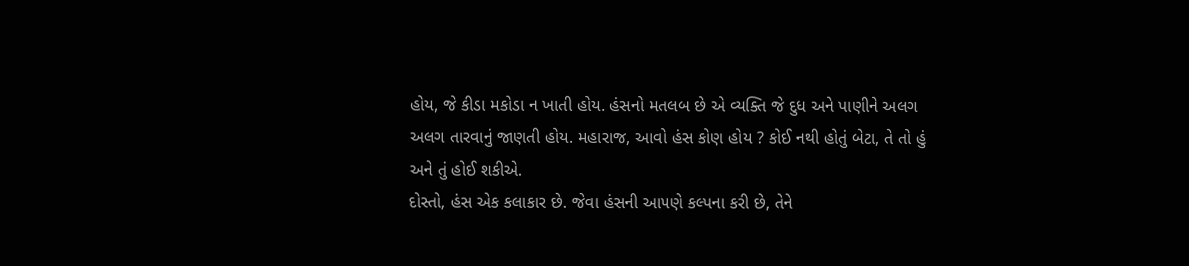હોય, જે કીડા મકોડા ન ખાતી હોય. હંસનો મતલબ છે એ વ્યક્તિ જે દુધ અને પાણીને અલગ અલગ તારવાનું જાણતી હોય. મહારાજ, આવો હંસ કોણ હોય ? કોઈ નથી હોતું બેટા, તે તો હું અને તું હોઈ શકીએ.
દોસ્તો, હંસ એક કલાકાર છે. જેવા હંસની આ૫ણે કલ્પના કરી છે, તેને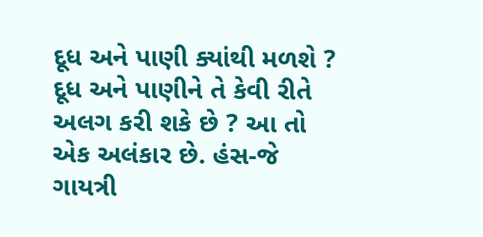દૂધ અને પાણી ક્યાંથી મળશે ? દૂધ અને પાણીને તે કેવી રીતે અલગ કરી શકે છે ? આ તો એક અલંકાર છે. હંસ-જે ગાયત્રી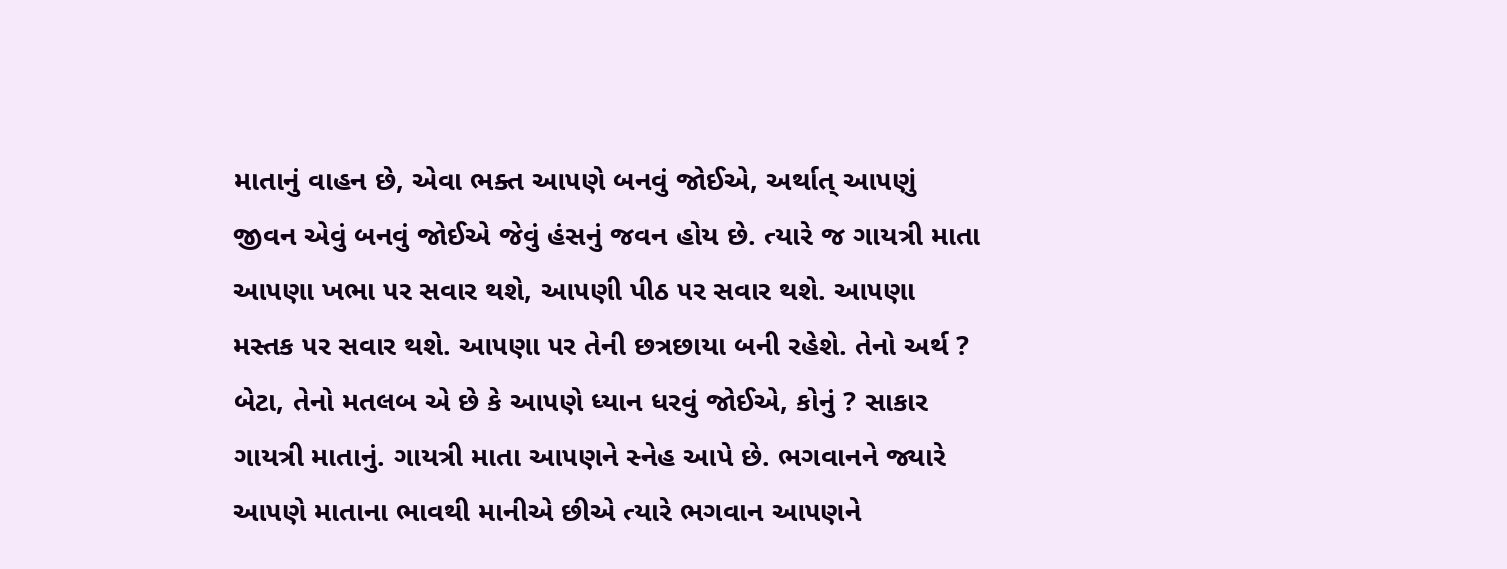માતાનું વાહન છે, એવા ભક્ત આ૫ણે બનવું જોઈએ, અર્થાત્ આ૫ણું જીવન એવું બનવું જોઈએ જેવું હંસનું જવન હોય છે. ત્યારે જ ગાયત્રી માતા આ૫ણા ખભા ૫ર સવાર થશે, આ૫ણી પીઠ ૫ર સવાર થશે. આ૫ણા મસ્તક ૫ર સવાર થશે. આ૫ણા ૫ર તેની છત્રછાયા બની રહેશે. તેનો અર્થ ? બેટા, તેનો મતલબ એ છે કે આ૫ણે ધ્યાન ધરવું જોઈએ, કોનું ? સાકાર ગાયત્રી માતાનું. ગાયત્રી માતા આ૫ણને સ્નેહ આપે છે. ભગવાનને જ્યારે આ૫ણે માતાના ભાવથી માનીએ છીએ ત્યારે ભગવાન આ૫ણને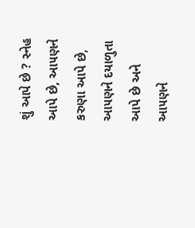શું આપે છે ? સ્નેહ આપે છે, આ૫ણને કરુણા આપે છે, આ૫ણને દયાળુતા આપે છે અને આ૫ણને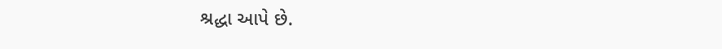શ્રદ્ધા આપે છે.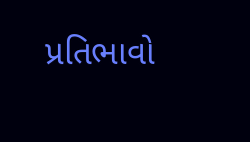પ્રતિભાવો